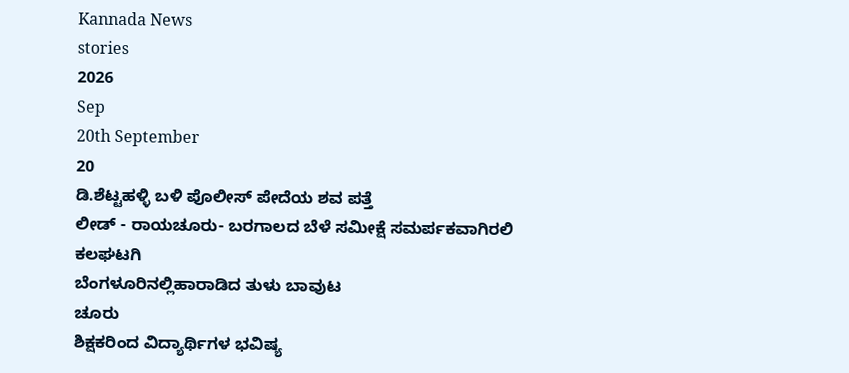Kannada News
stories
2026
Sep
20th September
20
ಡಿ.ಶೆಟ್ಟಹಳ್ಳಿ ಬಳಿ ಪೊಲೀಸ್ ಪೇದೆಯ ಶವ ಪತ್ತೆ
ಲೀಡ್ - ರಾಯಚೂರು- ಬರಗಾಲದ ಬೆಳೆ ಸಮೀಕ್ಷೆ ಸಮರ್ಪಕವಾಗಿರಲಿ
ಕಲಘಟಗಿ
ಬೆಂಗಳೂರಿನಲ್ಲಿಹಾರಾಡಿದ ತುಳು ಬಾವುಟ
ಚೂರು
ಶಿಕ್ಷಕರಿಂದ ವಿದ್ಯಾರ್ಥಿಗಳ ಭವಿಷ್ಯ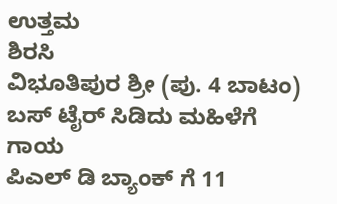ಉತ್ತಮ
ಶಿರಸಿ
ವಿಭೂತಿಪುರ ಶ್ರೀ (ಪು. 4 ಬಾಟಂ)
ಬಸ್ ಟೈರ್ ಸಿಡಿದು ಮಹಿಳೆಗೆ ಗಾಯ
ಪಿಎಲ್ ಡಿ ಬ್ಯಾಂಕ್ ಗೆ 11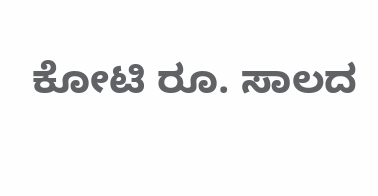ಕೋಟಿ ರೂ. ಸಾಲದ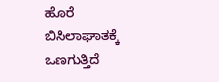ಹೊರೆ
ಬಿಸಿಲಾಘಾತಕ್ಕೆ ಒಣಗುತ್ತಿದೆ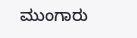ಮುಂಗಾರು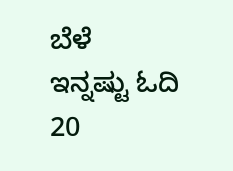ಬೆಳೆ
ಇನ್ನಷ್ಟು ಓದಿ
20